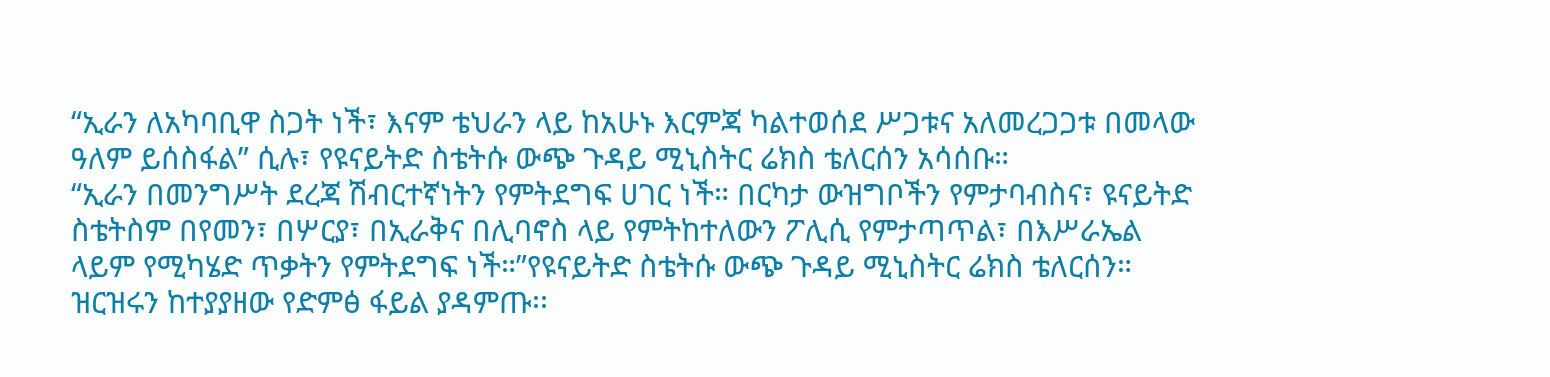“ኢራን ለአካባቢዋ ስጋት ነች፣ እናም ቴህራን ላይ ከአሁኑ እርምጃ ካልተወሰደ ሥጋቱና አለመረጋጋቱ በመላው ዓለም ይሰስፋል” ሲሉ፣ የዩናይትድ ስቴትሱ ውጭ ጉዳይ ሚኒስትር ሬክስ ቴለርሰን አሳሰቡ።
“ኢራን በመንግሥት ደረጃ ሽብርተኛነትን የምትደግፍ ሀገር ነች። በርካታ ውዝግቦችን የምታባብስና፣ ዩናይትድ ስቴትስም በየመን፣ በሦርያ፣ በኢራቅና በሊባኖስ ላይ የምትከተለውን ፖሊሲ የምታጣጥል፣ በእሥራኤል ላይም የሚካሄድ ጥቃትን የምትደግፍ ነች።”የዩናይትድ ስቴትሱ ውጭ ጉዳይ ሚኒስትር ሬክስ ቴለርሰን።
ዝርዝሩን ከተያያዘው የድምፅ ፋይል ያዳምጡ፡፡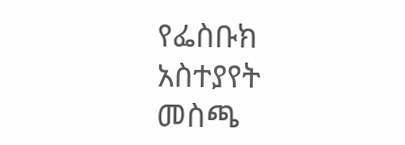የፌስቡክ አስተያየት መስጫ